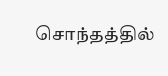சொந்தத்தில்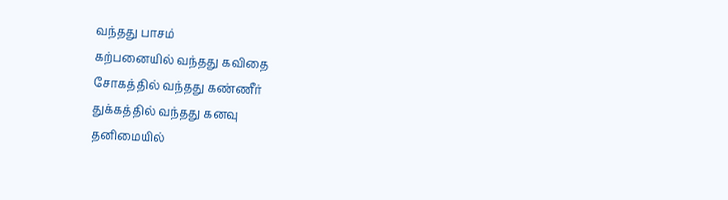வந்தது பாசம்
கற்பனையில் வந்தது கவிதை
சோகத்தில் வந்தது கண்ணீர்
துக்கத்தில் வந்தது கனவு
தனிமையில்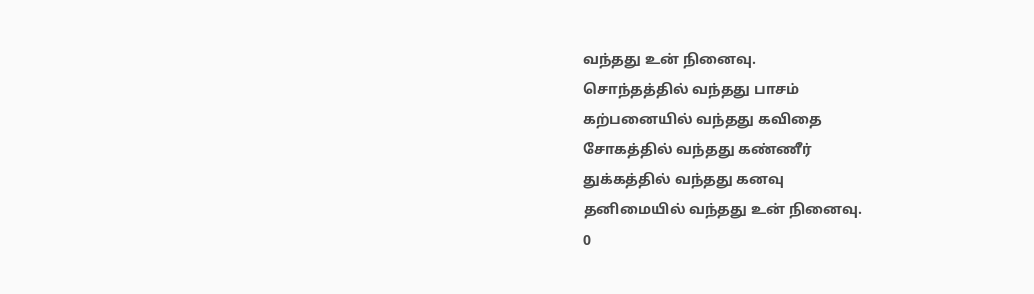வந்தது உன் நினைவு.
சொந்தத்தில் வந்தது பாசம்
கற்பனையில் வந்தது கவிதை
சோகத்தில் வந்தது கண்ணீர்
துக்கத்தில் வந்தது கனவு
தனிமையில் வந்தது உன் நினைவு.
0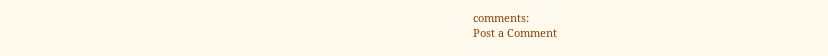comments:
Post a Comment